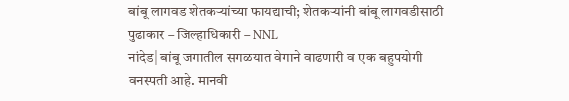बांबू लागवड शेतकऱ्यांच्या फायद्याची; शेतकऱ्यांनी बांबू लागवडीसाठी पुढाकार – जिल्हाधिकारी – NNL
नांदेड| बांबू जगातील सगळयात वेगाने वाढणारी व एक बहुपयोगी वनस्पती आहे. मानवी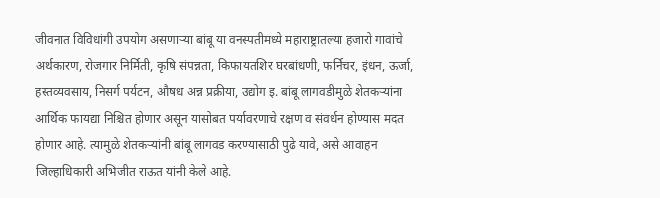जीवनात विविधांगी उपयोग असणाऱ्या बांबू या वनस्पतीमध्ये महाराष्ट्रातल्या हजारो गावांचे अर्थकारण, रोजगार निर्मिती, कृषि संपन्नता, किफायतशिर घरबांधणी, फर्निचर, इंधन, ऊर्जा, हस्तव्यवसाय, निसर्ग पर्यटन, औषध अन्न प्रक्रीया, उद्योग इ. बांबू लागवडीमुळे शेतकऱ्यांना आर्थिक फायद्या निश्चित होणार असून यासोबत पर्यावरणाचे रक्षण व संवर्धन होण्यास मदत होणार आहे. त्यामुळे शेतकऱ्यांनी बांबू लागवड करण्यासाठी पुढे यावे, असे आवाहन जिल्हाधिकारी अभिजीत राऊत यांनी केले आहे.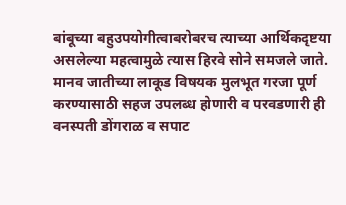बांबूच्या बहुउपयोगीत्वाबरोबरच त्याच्या आर्थिकदृष्टया असलेल्या महत्वामुळे त्यास हिरवे सोने समजले जाते. मानव जातीच्या लाकूड विषयक मुलभूत गरजा पूर्ण करण्यासाठी सहज उपलब्ध होणारी व परवडणारी ही वनस्पती डोंगराळ व सपाट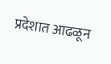प्रदेशात आढळून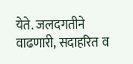येते. जलदगतीने वाढणारी, सदाहरित व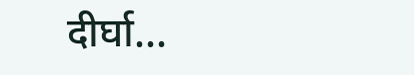दीर्घा...